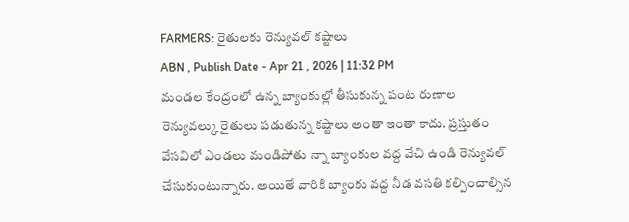FARMERS: రైతులకు రెన్యువల్ కష్టాలు
ABN , Publish Date - Apr 21 , 2026 | 11:32 PM
మండల కేంద్రంలో ఉన్న బ్యాంకుల్లో తీసుకున్న పంట రుణాల రెన్యువల్కు రైతులు పడుతున్న కష్టాలు అంతా ఇంతా కాదు. ప్రస్తుతం వేసవిలో ఎండలు మండిపోతు న్నా బ్యాంకుల వద్ద వేచి ఉండి రెన్యువల్ చేసుకుంటున్నారు. అయితే వారికి బ్యాంకు వద్ద నీడ వసతి కల్పించాల్సిన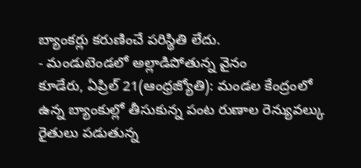బ్యాంకర్లు కరుణించే పరిస్థితి లేదు.
- మండుటెండలో అల్లాడిపోతున్న వైనం
కూడేరు, ఏప్రిల్ 21(ఆంధ్రజ్యోతి): మండల కేంద్రంలో ఉన్న బ్యాంకుల్లో తీసుకున్న పంట రుణాల రెన్యువల్కు రైతులు పడుతున్న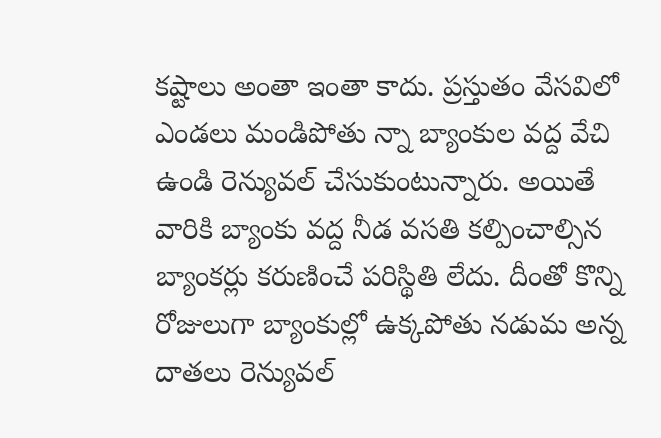కష్టాలు అంతా ఇంతా కాదు. ప్రస్తుతం వేసవిలో ఎండలు మండిపోతు న్నా బ్యాంకుల వద్ద వేచి ఉండి రెన్యువల్ చేసుకుంటున్నారు. అయితే వారికి బ్యాంకు వద్ద నీడ వసతి కల్పించాల్సిన బ్యాంకర్లు కరుణించే పరిస్థితి లేదు. దీంతో కొన్ని రోజులుగా బ్యాంకుల్లో ఉక్కపోతు నడుమ అన్న దాతలు రెన్యువల్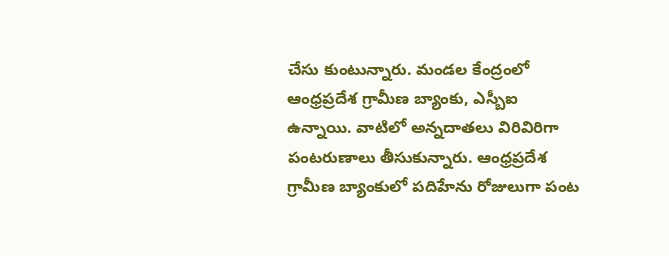చేసు కుంటున్నారు. మండల కేంద్రంలో ఆంధ్రప్రదేశ గ్రామీణ బ్యాంకు, ఎస్బీఐ ఉన్నాయి. వాటిలో అన్నదాతలు విరివిరిగా పంటరుణాలు తీసుకున్నారు. ఆంధ్రప్రదేశ గ్రామీణ బ్యాంకులో పదిహేను రోజులుగా పంట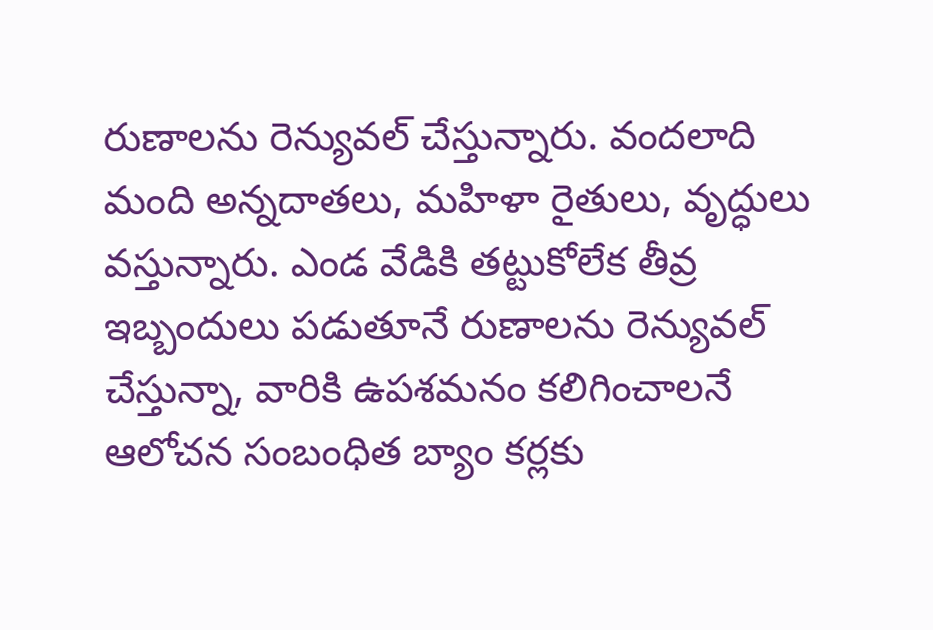రుణాలను రెన్యువల్ చేస్తున్నారు. వందలాది మంది అన్నదాతలు, మహిళా రైతులు, వృద్ధులు వస్తున్నారు. ఎండ వేడికి తట్టుకోలేక తీవ్ర ఇబ్బందులు పడుతూనే రుణాలను రెన్యువల్ చేస్తున్నా, వారికి ఉపశమనం కలిగించాలనే ఆలోచన సంబంధిత బ్యాం కర్లకు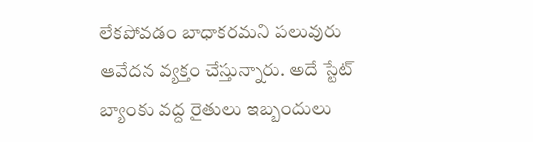లేకపోవడం బాధాకరమని పలువురు ఆవేదన వ్యక్తం చేస్తున్నారు. అదే స్టేట్ బ్యాంకు వద్ద రైతులు ఇబ్బందులు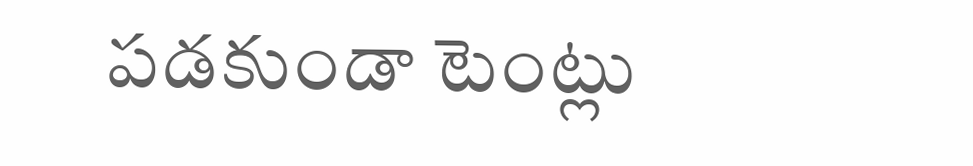పడకుండా టెంట్లు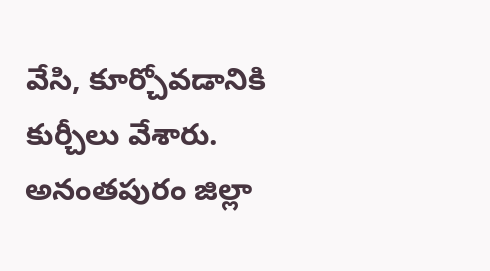వేసి, కూర్చోవడానికి కుర్చీలు వేశారు.
అనంతపురం జిల్లా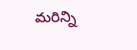మరిన్ని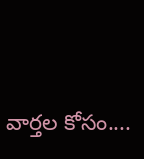వార్తల కోసం....